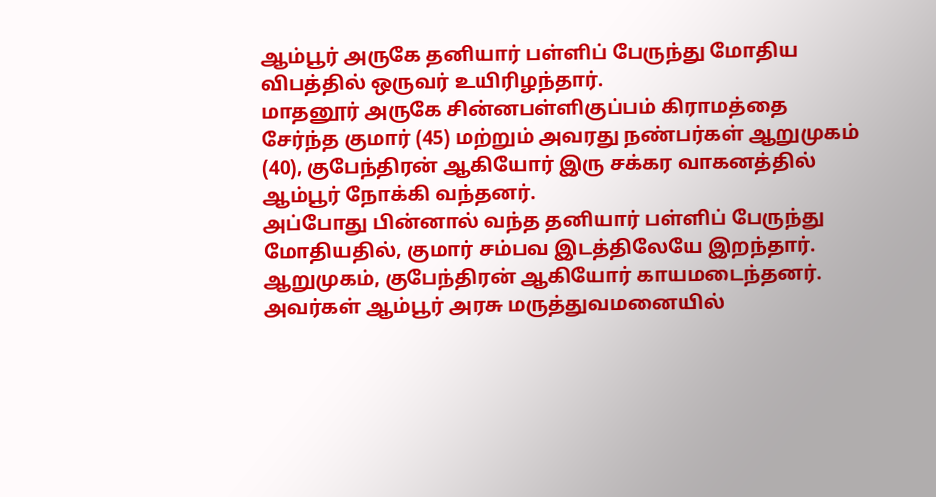ஆம்பூர் அருகே தனியார் பள்ளிப் பேருந்து மோதிய விபத்தில் ஒருவர் உயிரிழந்தார்.
மாதனூர் அருகே சின்னபள்ளிகுப்பம் கிராமத்தை சேர்ந்த குமார் (45) மற்றும் அவரது நண்பர்கள் ஆறுமுகம் (40), குபேந்திரன் ஆகியோர் இரு சக்கர வாகனத்தில் ஆம்பூர் நோக்கி வந்தனர்.
அப்போது பின்னால் வந்த தனியார் பள்ளிப் பேருந்து மோதியதில், குமார் சம்பவ இடத்திலேயே இறந்தார். ஆறுமுகம், குபேந்திரன் ஆகியோர் காயமடைந்தனர்.
அவர்கள் ஆம்பூர் அரசு மருத்துவமனையில்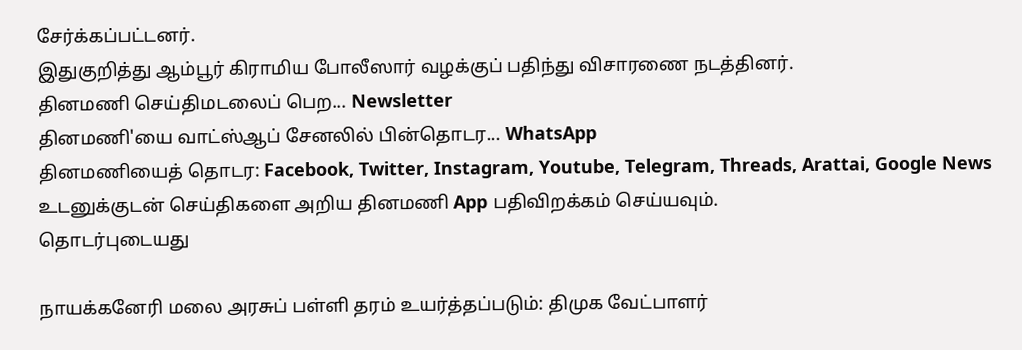சேர்க்கப்பட்டனர்.
இதுகுறித்து ஆம்பூர் கிராமிய போலீஸார் வழக்குப் பதிந்து விசாரணை நடத்தினர்.
தினமணி செய்திமடலைப் பெற... Newsletter
தினமணி'யை வாட்ஸ்ஆப் சேனலில் பின்தொடர... WhatsApp
தினமணியைத் தொடர: Facebook, Twitter, Instagram, Youtube, Telegram, Threads, Arattai, Google News
உடனுக்குடன் செய்திகளை அறிய தினமணி App பதிவிறக்கம் செய்யவும்.
தொடர்புடையது

நாயக்கனேரி மலை அரசுப் பள்ளி தரம் உயர்த்தப்படும்: திமுக வேட்பாளர்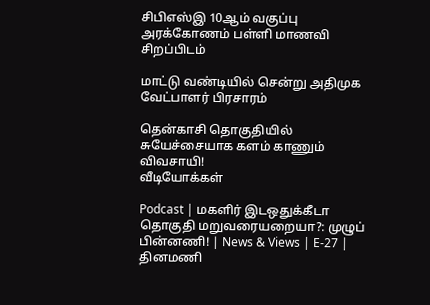சிபிஎஸ்இ 10ஆம் வகுப்பு அரக்கோணம் பள்ளி மாணவி சிறப்பிடம்

மாட்டு வண்டியில் சென்று அதிமுக வேட்பாளர் பிரசாரம்

தென்காசி தொகுதியில் சுயேச்சையாக களம் காணும் விவசாயி!
வீடியோக்கள்

Podcast | மகளிர் இடஒதுக்கீடா தொகுதி மறுவரையறையா?: முழுப் பின்னணி! | News & Views | E-27 |
தினமணி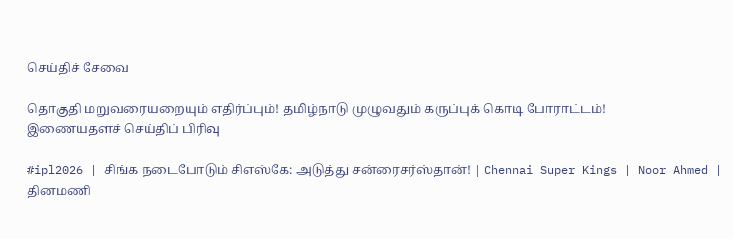செய்திச் சேவை

தொகுதி மறுவரையறையும் எதிர்ப்பும்! தமிழ்நாடு முழுவதும் கருப்புக் கொடி போராட்டம்!
இணையதளச் செய்திப் பிரிவு

#ipl2026 | சிங்க நடைபோடும் சிஎஸ்கே: அடுத்து சன்ரைசர்ஸ்தான்! | Chennai Super Kings | Noor Ahmed |
தினமணி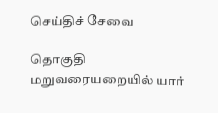செய்திச் சேவை

தொகுதி மறுவரையறையில் யார்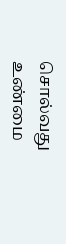சொல்வது உண்மை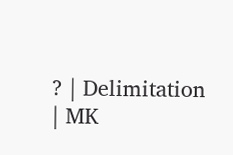? | Delimitation | MK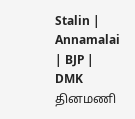Stalin | Annamalai | BJP | DMK
தினமணி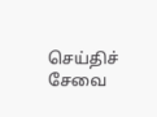செய்திச் சேவை